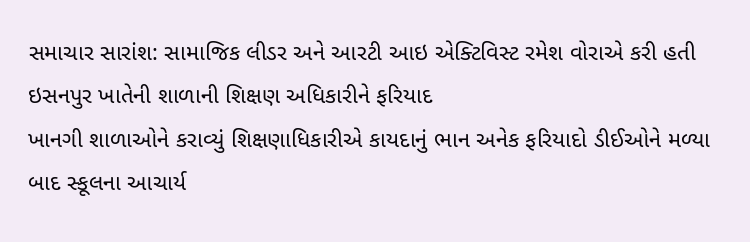સમાચાર સારાંશ: સામાજિક લીડર અને આરટી આઇ એક્ટિવિસ્ટ રમેશ વોરાએ કરી હતી ઇસનપુર ખાતેની શાળાની શિક્ષણ અધિકારીને ફરિયાદ
ખાનગી શાળાઓને કરાવ્યું શિક્ષણાધિકારીએ કાયદાનું ભાન અનેક ફરિયાદો ડીઈઓને મળ્યા બાદ સ્કૂલના આચાર્ય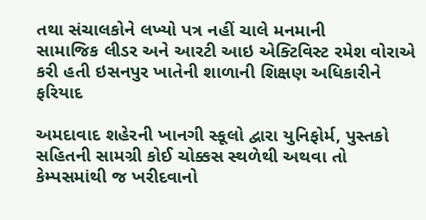તથા સંચાલકોને લખ્યો પત્ર નહીં ચાલે મનમાની
સામાજિક લીડર અને આરટી આઇ એક્ટિવિસ્ટ રમેશ વોરાએ કરી હતી ઇસનપુર ખાતેની શાળાની શિક્ષણ અધિકારીને ફરિયાદ

અમદાવાદ શહેરની ખાનગી સ્કૂલો દ્વારા યુનિફોર્મ, પુસ્તકો સહિતની સામગ્રી કોઈ ચોક્કસ સ્થળેથી અથવા તો કેમ્પસમાંથી જ ખરીદવાનો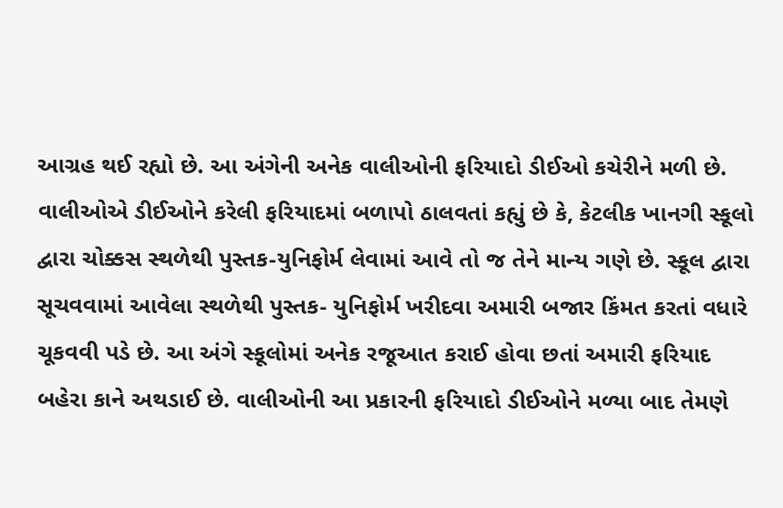આગ્રહ થઈ રહ્યો છે. આ અંગેની અનેક વાલીઓની ફરિયાદો ડીઈઓ કચેરીને મળી છે.
વાલીઓએ ડીઈઓને કરેલી ફરિયાદમાં બળાપો ઠાલવતાં કહ્યું છે કે, કેટલીક ખાનગી સ્કૂલો દ્વારા ચોક્કસ સ્થળેથી પુસ્તક-યુનિફોર્મ લેવામાં આવે તો જ તેને માન્ય ગણે છે. સ્કૂલ દ્વારા સૂચવવામાં આવેલા સ્થળેથી પુસ્તક- યુનિફોર્મ ખરીદવા અમારી બજાર કિંમત કરતાં વધારે ચૂકવવી પડે છે. આ અંગે સ્કૂલોમાં અનેક રજૂઆત કરાઈ હોવા છતાં અમારી ફરિયાદ બહેરા કાને અથડાઈ છે. વાલીઓની આ પ્રકારની ફરિયાદો ડીઈઓને મળ્યા બાદ તેમણે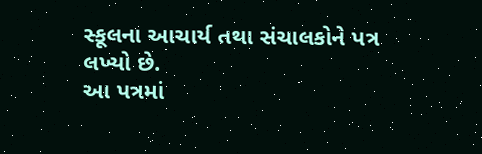સ્કૂલના આચાર્ય તથા સંચાલકોને પત્ર લખ્યો છે.
આ પત્રમાં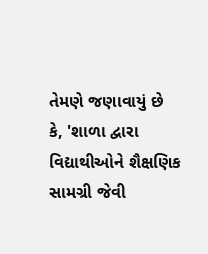તેમણે જણાવાયું છે કે, 'શાળા દ્વારા વિદ્યાથીઓને શૈક્ષણિક સામગ્રી જેવી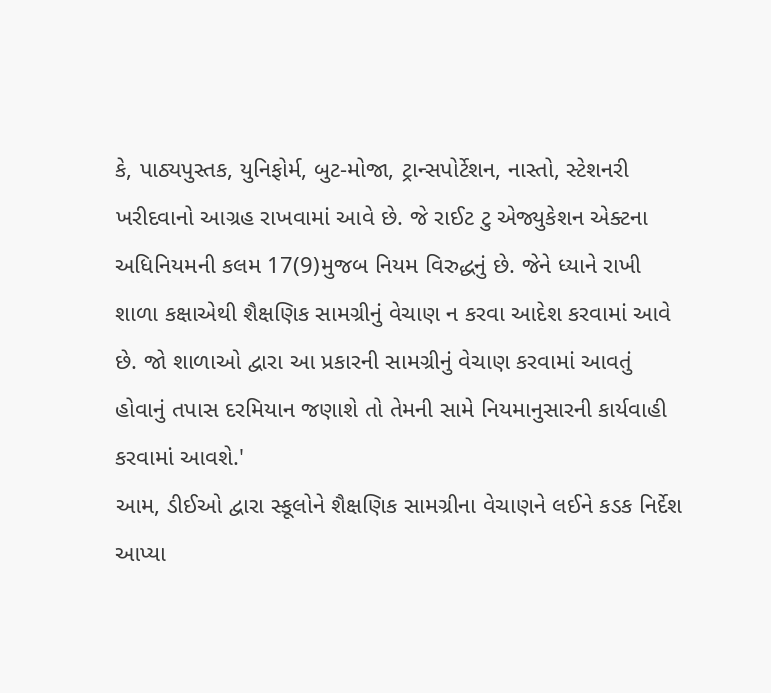કે, પાઠ્યપુસ્તક, યુનિફોર્મ, બુટ-મોજા, ટ્રાન્સપોર્ટેશન, નાસ્તો, સ્ટેશનરી ખરીદવાનો આગ્રહ રાખવામાં આવે છે. જે રાઈટ ટુ એજ્યુકેશન એક્ટના અધિનિયમની કલમ 17(9)મુજબ નિયમ વિરુદ્ધનું છે. જેને ધ્યાને રાખી શાળા કક્ષાએથી શૈક્ષણિક સામગ્રીનું વેચાણ ન કરવા આદેશ કરવામાં આવે છે. જો શાળાઓ દ્વારા આ પ્રકારની સામગ્રીનું વેચાણ કરવામાં આવતું હોવાનું તપાસ દરમિયાન જણાશે તો તેમની સામે નિયમાનુસારની કાર્યવાહી કરવામાં આવશે.'
આમ, ડીઈઓ દ્વારા સ્કૂલોને શૈક્ષણિક સામગ્રીના વેચાણને લઈને કડક નિર્દેશ આપ્યા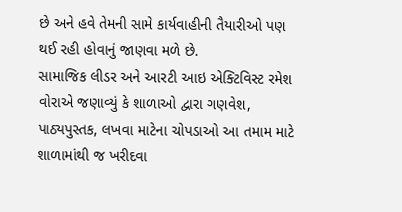છે અને હવે તેમની સામે કાર્યવાહીની તૈયારીઓ પણ થઈ રહી હોવાનું જાણવા મળે છે.
સામાજિક લીડર અને આરટી આઇ એક્ટિવિસ્ટ રમેશ વોરાએ જણાવ્યું કે શાળાઓ દ્વારા ગણવેશ, પાઠ્યપુસ્તક, લખવા માટેના ચોપડાઓ આ તમામ માટે શાળામાંથી જ ખરીદવા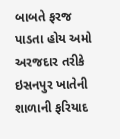બાબતે ફરજ પાડતા હોય અમો અરજદાર તરીકે ઇસનપુર ખાતેની શાળાની ફરિયાદ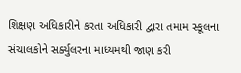શિક્ષણ અધિકારીને કરતા અધિકારી દ્વારા તમામ સ્કૂલના સંચાલકોને સર્ક્યુલરના માધ્યમથી જાણ કરી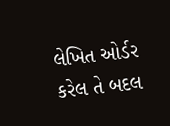લેખિત ઓર્ડર કરેલ તે બદલ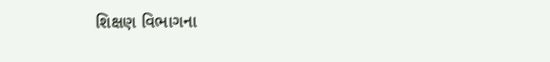શિક્ષણ વિભાગના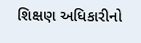શિક્ષણ અધિકારીનો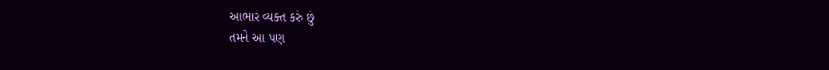આભાર વ્યક્ત કરું છું
તમને આ પણ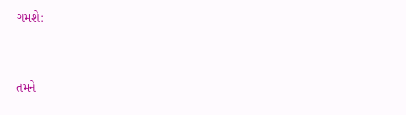ગમશે:


તમને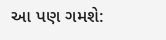આ પણ ગમશે: